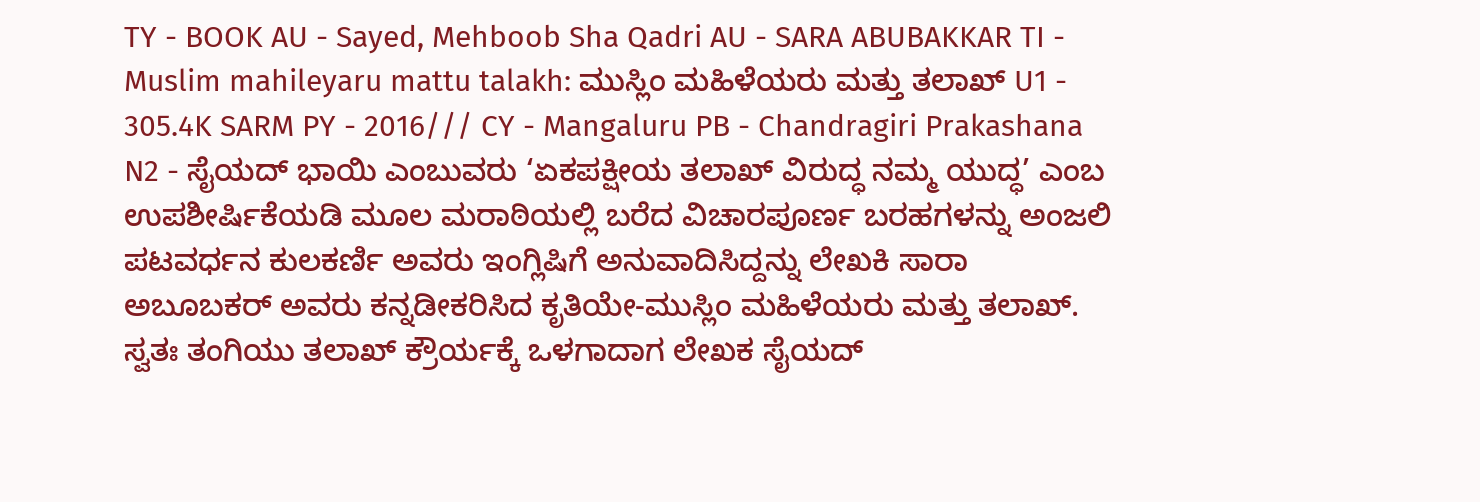TY - BOOK AU - Sayed, Mehboob Sha Qadri AU - SARA ABUBAKKAR TI - Muslim mahileyaru mattu talakh: ಮುಸ್ಲಿಂ ಮಹಿಳೆಯರು ಮತ್ತು ತಲಾಖ್ U1 - 305.4K SARM PY - 2016/// CY - Mangaluru PB - Chandragiri Prakashana N2 - ಸೈಯದ್ ಭಾಯಿ ಎಂಬುವರು ‘ಏಕಪಕ್ಷೀಯ ತಲಾಖ್ ವಿರುದ್ಧ ನಮ್ಮ ಯುದ್ಧ’ ಎಂಬ ಉಪಶೀರ್ಷಿಕೆಯಡಿ ಮೂಲ ಮರಾಠಿಯಲ್ಲಿ ಬರೆದ ವಿಚಾರಪೂರ್ಣ ಬರಹಗಳನ್ನು ಅಂಜಲಿ ಪಟವರ್ಧನ ಕುಲಕರ್ಣಿ ಅವರು ಇಂಗ್ಲಿಷಿಗೆ ಅನುವಾದಿಸಿದ್ದನ್ನು ಲೇಖಕಿ ಸಾರಾ ಅಬೂಬಕರ್ ಅವರು ಕನ್ನಡೀಕರಿಸಿದ ಕೃತಿಯೇ-ಮುಸ್ಲಿಂ ಮಹಿಳೆಯರು ಮತ್ತು ತಲಾಖ್. ಸ್ವತಃ ತಂಗಿಯು ತಲಾಖ್ ಕ್ರೌರ್ಯಕ್ಕೆ ಒಳಗಾದಾಗ ಲೇಖಕ ಸೈಯದ್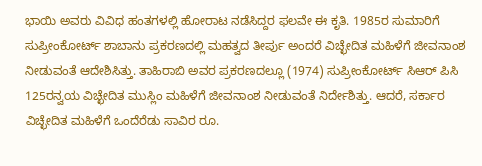ಭಾಯಿ ಅವರು ವಿವಿಧ ಹಂತಗಳಲ್ಲಿ ಹೋರಾಟ ನಡೆಸಿದ್ದರ ಫಲವೇ ಈ ಕೃತಿ. 1985ರ ಸುಮಾರಿಗೆ ಸುಪ್ರೀಂಕೋರ್ಟ್ ಶಾಬಾನು ಪ್ರಕರಣದಲ್ಲಿ ಮಹತ್ವದ ತೀರ್ಪು ಅಂದರೆ ವಿಚ್ಛೇದಿತ ಮಹಿಳೆಗೆ ಜೀವನಾಂಶ ನೀಡುವಂತೆ ಆದೇಶಿಸಿತ್ತು. ತಾಹಿರಾಬಿ ಅವರ ಪ್ರಕರಣದಲ್ಲೂ (1974) ಸುಪ್ರೀಂಕೋರ್ಟ್ ಸಿಆರ್ ಪಿಸಿ 125ರನ್ವಯ ವಿಚ್ಛೇದಿತ ಮುಸ್ಲಿಂ ಮಹಿಳೆಗೆ ಜೀವನಾಂಶ ನೀಡುವಂತೆ ನಿರ್ದೇಶಿತ್ತು. ಆದರೆ, ಸರ್ಕಾರ ವಿಚ್ಛೇದಿತ ಮಹಿಳೆಗೆ ಒಂದೆರೆಡು ಸಾವಿರ ರೂ.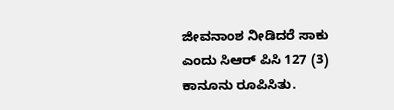ಜೀವನಾಂಶ ನೀಡಿದರೆ ಸಾಕು ಎಂದು ಸಿಆರ್ ಪಿಸಿ 127 (3) ಕಾನೂನು ರೂಪಿಸಿತು.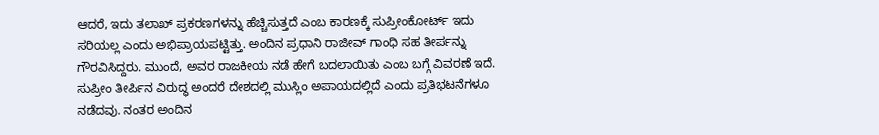ಆದರೆ, ಇದು ತಲಾಖ್ ಪ್ರಕರಣಗಳನ್ನು ಹೆಚ್ಚಿಸುತ್ತದೆ ಎಂಬ ಕಾರಣಕ್ಕೆ ಸುಪ್ರೀಂಕೋರ್ಟ್ ಇದು ಸರಿಯಲ್ಲ ಎಂದು ಅಭಿಪ್ರಾಯಪಟ್ಟಿತ್ತು. ಅಂದಿನ ಪ್ರಧಾನಿ ರಾಜೀವ್ ಗಾಂಧಿ ಸಹ ತೀರ್ಪನ್ನು ಗೌರವಿಸಿದ್ದರು. ಮುಂದೆ, ಅವರ ರಾಜಕೀಯ ನಡೆ ಹೇಗೆ ಬದಲಾಯಿತು ಎಂಬ ಬಗ್ಗೆ ವಿವರಣೆ ಇದೆ. ಸುಪ್ರೀಂ ತೀರ್ಪಿನ ವಿರುದ್ಧ ಅಂದರೆ ದೇಶದಲ್ಲಿ ಮುಸ್ಲಿಂ ಅಪಾಯದಲ್ಲಿದೆ ಎಂದು ಪ್ರತಿಭಟನೆಗಳೂ ನಡೆದವು. ನಂತರ ಅಂದಿನ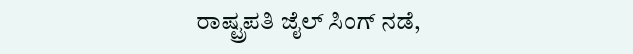ರಾಷ್ಟ್ರಪತಿ ಜೈಲ್ ಸಿಂಗ್ ನಡೆ,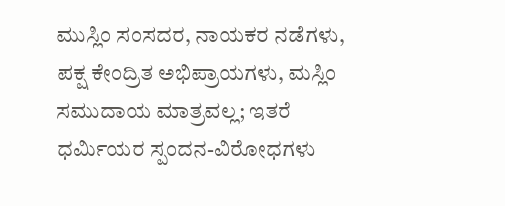ಮುಸ್ಲಿಂ ಸಂಸದರ, ನಾಯಕರ ನಡೆಗಳು, ಪಕ್ಷ ಕೇಂದ್ರಿತ ಅಭಿಪ್ರಾಯಗಳು, ಮಸ್ಲಿಂ ಸಮುದಾಯ ಮಾತ್ರವಲ್ಲ; ಇತರೆ ಧರ್ಮಿಯರ ಸ್ಪಂದನ-ವಿರೋಧಗಳು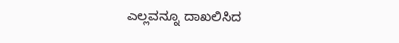ಎಲ್ಲವನ್ನೂ ದಾಖಲಿಸಿದ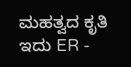ಮಹತ್ವದ ಕೃತಿ ಇದು ER -